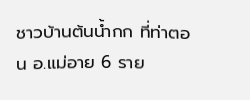ชาวบ้านต้นน้ำกก ที่ท่าตอน อ.แม่อาย 6 ราย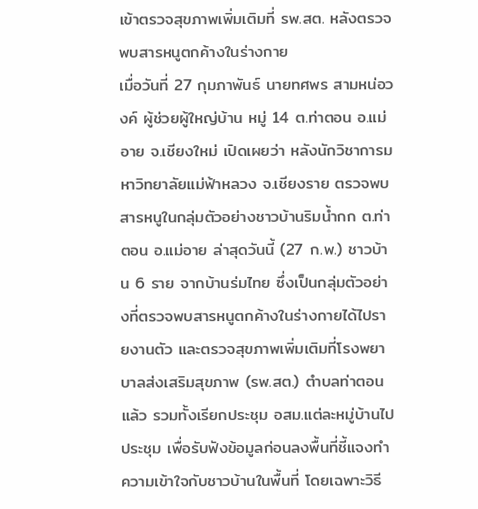เข้าตรวจสุขภาพเพิ่มเติมที่ รพ.สต. หลังตรวจพบสารหนูตกค้างในร่างกาย
เมื่อวันที่ 27 กุมภาพันธ์ นายทศพร สามหน่อวงค์ ผู้ช่วยผู้ใหญ่บ้าน หมู่ 14 ต.ท่าตอน อ.แม่อาย จ.เชียงใหม่ เปิดเผยว่า หลังนักวิชาการมหาวิทยาลัยแม่ฟ้าหลวง จ.เชียงราย ตรวจพบสารหนูในกลุ่มตัวอย่างชาวบ้านริมน้ำกก ต.ท่าตอน อ.แม่อาย ล่าสุดวันนี้ (27 ก.พ.) ชาวบ้าน 6 ราย จากบ้านร่มไทย ซึ่งเป็นกลุ่มตัวอย่างที่ตรวจพบสารหนูตกค้างในร่างกายได้ไปรายงานตัว และตรวจสุขภาพเพิ่มเติมที่โรงพยาบาลส่งเสริมสุขภาพ (รพ.สต.) ตำบลท่าตอนแล้ว รวมทั้งเรียกประชุม อสม.แต่ละหมู่บ้านไปประชุม เพื่อรับฟังข้อมูลก่อนลงพื้นที่ชี้แจงทำความเข้าใจกับชาวบ้านในพื้นที่ โดยเฉพาะวิธี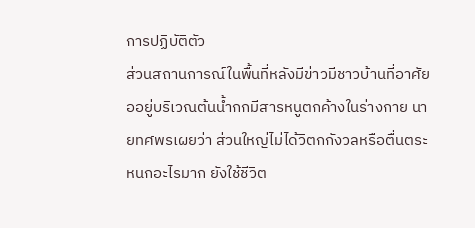การปฏิบัติตัว
ส่วนสถานการณ์ในพื้นที่หลังมีข่าวมีชาวบ้านที่อาศัยออยู่บริเวณต้นน้ำกกมีสารหนูตกค้างในร่างกาย นายทศพรเผยว่า ส่วนใหญ่ไม่ได้วิตกกังวลหรือตื่นตระหนกอะไรมาก ยังใช้ชีวิต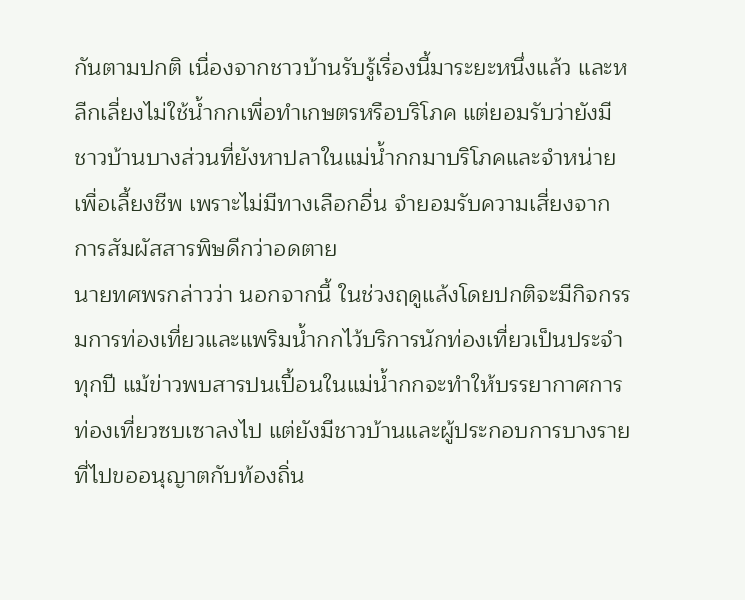กันตามปกติ เนื่องจากชาวบ้านรับรู้เรื่องนี้มาระยะหนึ่งแล้ว และหลีกเลี่ยงไม่ใช้น้ำกกเพื่อทำเกษตรหรือบริโภค แต่ยอมรับว่ายังมีชาวบ้านบางส่วนที่ยังหาปลาในแม่น้ำกกมาบริโภคและจำหน่ายเพื่อเลี้ยงชีพ เพราะไม่มีทางเลือกอื่น จำยอมรับความเสี่ยงจากการสัมผัสสารพิษดีกว่าอดตาย
นายทศพรกล่าวว่า นอกจากนี้ ในช่วงฤดูแล้งโดยปกติจะมีกิจกรรมการท่องเที่ยวและแพริมน้ำกกไว้บริการนักท่องเที่ยวเป็นประจำทุกปี แม้ข่าวพบสารปนเปื้อนในแม่น้ำกกจะทำให้บรรยากาศการท่องเที่ยวซบเซาลงไป แต่ยังมีชาวบ้านและผู้ประกอบการบางรายที่ไปขออนุญาตกับท้องถิ่น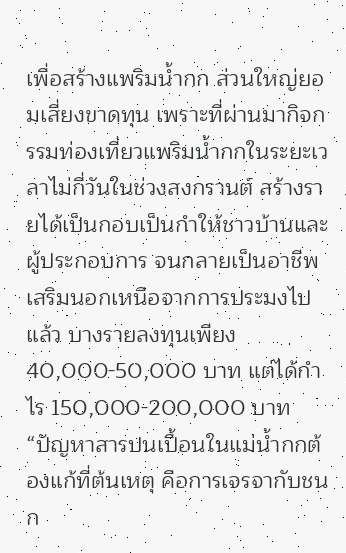เพื่อสร้างแพริมน้ำกก ส่วนใหญ่ยอมเสี่ยงขาดทุน เพราะที่ผ่านมากิจกรรมท่องเที่ยวแพริมน้ำกกในระยะเวลาไม่กี่วันในช่วงสงกรานต์ สร้างรายได้เป็นกอบเป็นกำให้ชาวบ้านและผู้ประกอบการ จนกลายเป็นอาชีพเสริมนอกเหนือจากการประมงไปแล้ว บางรายลงทุนเพียง 40,000-50,000 บาท แต่ได้กำไร 150,000-200,000 บาท
“ปัญหาสารปนเปื้อนในแม่น้ำกกต้องแก้ที่ต้นเหตุ คือการเจรจากับชนก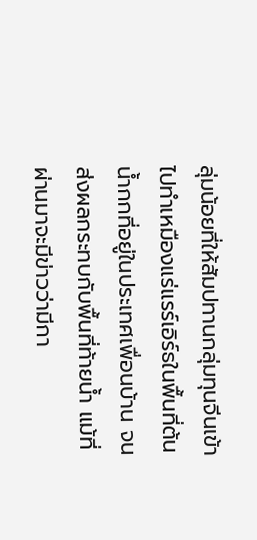ลุ่มน้อยที่ให้สัมปทานกลุ่มทุนจีนเข้าไปทำเหมืองแร่แรร์เอิร์ธในพื้นที่ต้นน้ำกกที่อยู่ในประเทศเพื่อนบ้าน จนส่งผลกระทบกับพื้นที่ท้ายน้ำ แม้ที่ผ่านมาจะมีข่าวว่ามีกา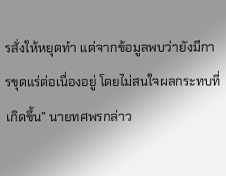รสั่งให้หยุดทำ แต่จากข้อมูลพบว่ายังมีการขุดแร่ต่อเนื่องอยู่ โดยไม่สนใจผลกระทบที่เกิดขึ้น” นายทศพรกล่าว